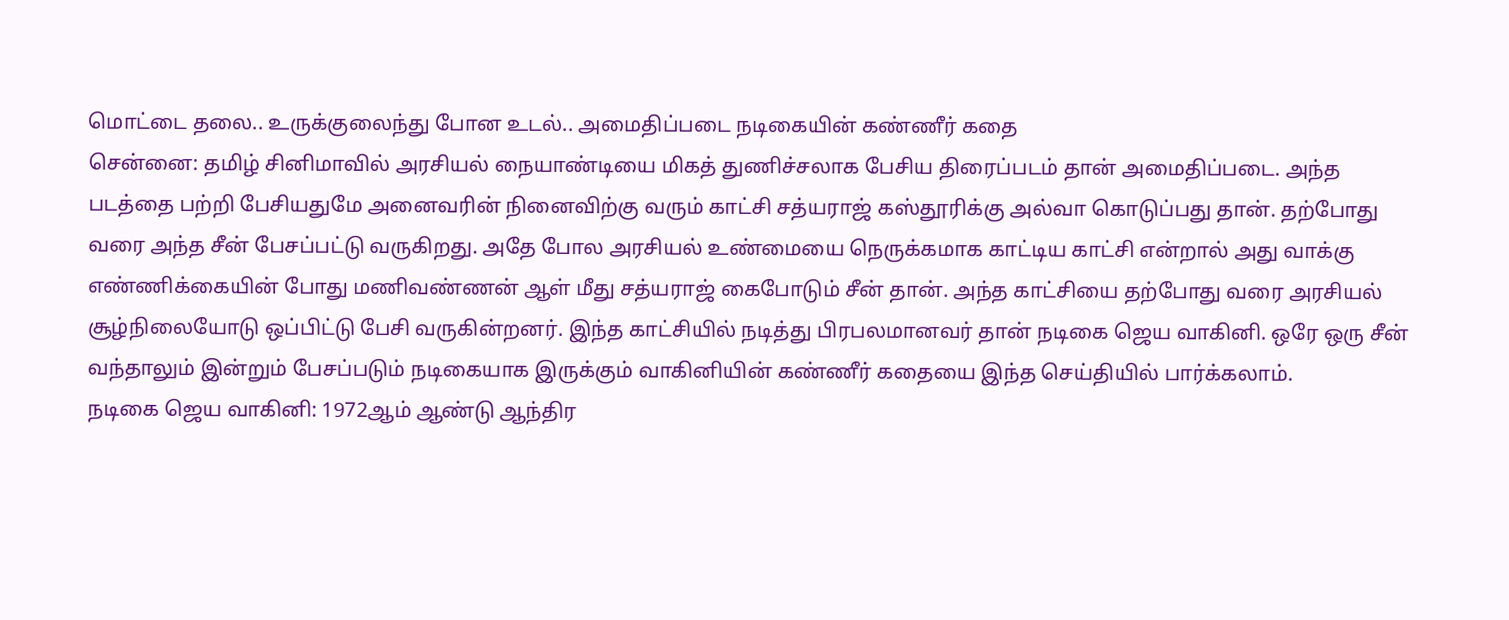மொட்டை தலை.. உருக்குலைந்து போன உடல்.. அமைதிப்படை நடிகையின் கண்ணீர் கதை
சென்னை: தமிழ் சினிமாவில் அரசியல் நையாண்டியை மிகத் துணிச்சலாக பேசிய திரைப்படம் தான் அமைதிப்படை. அந்த படத்தை பற்றி பேசியதுமே அனைவரின் நினைவிற்கு வரும் காட்சி சத்யராஜ் கஸ்தூரிக்கு அல்வா கொடுப்பது தான். தற்போது வரை அந்த சீன் பேசப்பட்டு வருகிறது. அதே போல அரசியல் உண்மையை நெருக்கமாக காட்டிய காட்சி என்றால் அது வாக்கு எண்ணிக்கையின் போது மணிவண்ணன் ஆள் மீது சத்யராஜ் கைபோடும் சீன் தான். அந்த காட்சியை தற்போது வரை அரசியல் சூழ்நிலையோடு ஒப்பிட்டு பேசி வருகின்றனர். இந்த காட்சியில் நடித்து பிரபலமானவர் தான் நடிகை ஜெய வாகினி. ஒரே ஒரு சீன் வந்தாலும் இன்றும் பேசப்படும் நடிகையாக இருக்கும் வாகினியின் கண்ணீர் கதையை இந்த செய்தியில் பார்க்கலாம்.
நடிகை ஜெய வாகினி: 1972ஆம் ஆண்டு ஆந்திர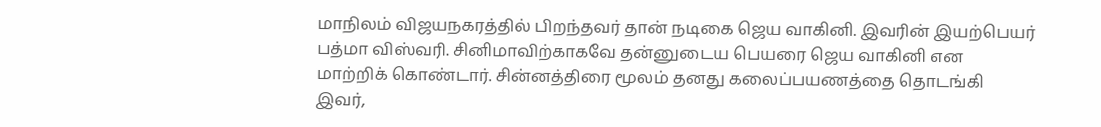மாநிலம் விஜயநகரத்தில் பிறந்தவர் தான் நடிகை ஜெய வாகினி. இவரின் இயற்பெயர் பத்மா விஸ்வரி. சினிமாவிற்காகவே தன்னுடைய பெயரை ஜெய வாகினி என மாற்றிக் கொண்டார். சின்னத்திரை மூலம் தனது கலைப்பயணத்தை தொடங்கி இவர்,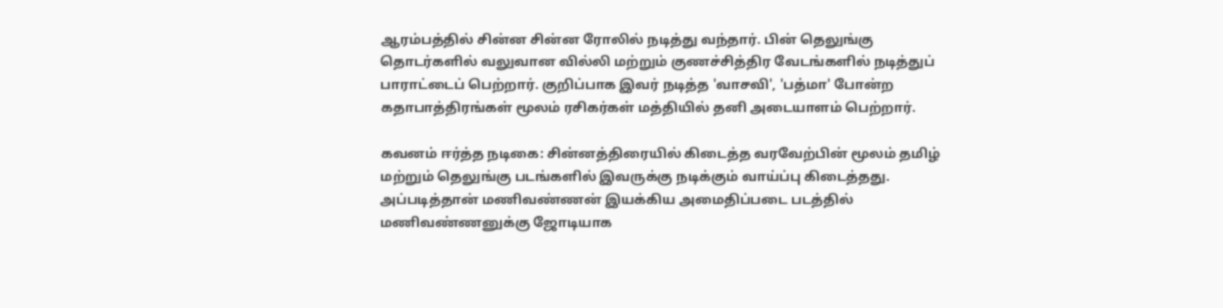ஆரம்பத்தில் சின்ன சின்ன ரோலில் நடித்து வந்தார். பின் தெலுங்கு தொடர்களில் வலுவான வில்லி மற்றும் குணச்சித்திர வேடங்களில் நடித்துப் பாராட்டைப் பெற்றார். குறிப்பாக இவர் நடித்த 'வாசவி', 'பத்மா' போன்ற கதாபாத்திரங்கள் மூலம் ரசிகர்கள் மத்தியில் தனி அடையாளம் பெற்றார்.

கவனம் ஈர்த்த நடிகை: சின்னத்திரையில் கிடைத்த வரவேற்பின் மூலம் தமிழ் மற்றும் தெலுங்கு படங்களில் இவருக்கு நடிக்கும் வாய்ப்பு கிடைத்தது. அப்படித்தான் மணிவண்ணன் இயக்கிய அமைதிப்படை படத்தில் மணிவண்ணனுக்கு ஜோடியாக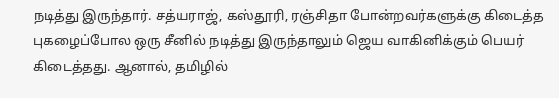நடித்து இருந்தார். சத்யராஜ், கஸ்தூரி, ரஞ்சிதா போன்றவர்களுக்கு கிடைத்த புகழைப்போல ஒரு சீனில் நடித்து இருந்தாலும் ஜெய வாகினிக்கும் பெயர் கிடைத்தது. ஆனால், தமிழில்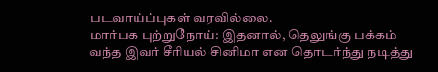படவாய்ப்புகள் வரவில்லை.
மார்பக புற்றுநோய்: இதனால், தெலுங்கு பக்கம் வந்த இவர் சீரியல் சினிமா என தொடர்ந்து நடித்து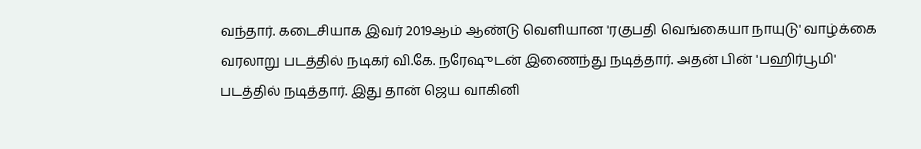வந்தார். கடைசியாக இவர் 2019ஆம் ஆண்டு வெளியான 'ரகுபதி வெங்கையா நாயுடு' வாழ்க்கை வரலாறு படத்தில் நடிகர் வி.கே. நரேஷுடன் இணைந்து நடித்தார். அதன் பின் 'பஹிர்பூமி' படத்தில் நடித்தார். இது தான் ஜெய வாகினி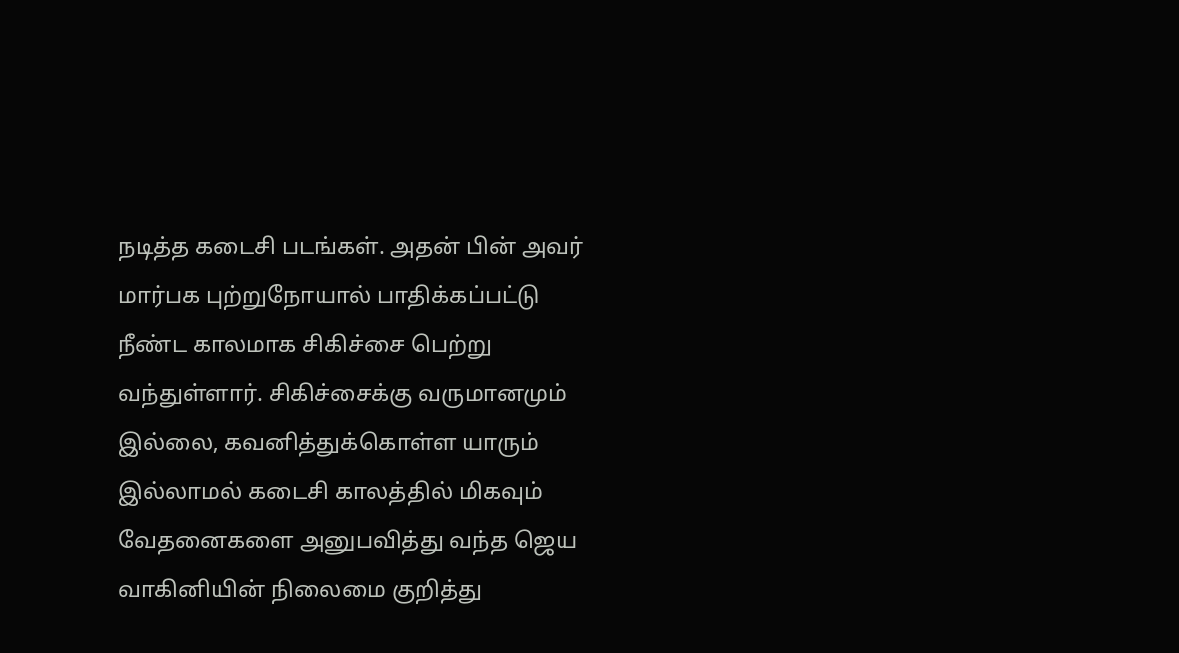நடித்த கடைசி படங்கள். அதன் பின் அவர் மார்பக புற்றுநோயால் பாதிக்கப்பட்டு நீண்ட காலமாக சிகிச்சை பெற்று வந்துள்ளார். சிகிச்சைக்கு வருமானமும் இல்லை, கவனித்துக்கொள்ள யாரும் இல்லாமல் கடைசி காலத்தில் மிகவும் வேதனைகளை அனுபவித்து வந்த ஜெய வாகினியின் நிலைமை குறித்து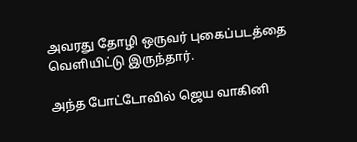அவரது தோழி ஒருவர் புகைப்படத்தை வெளியிட்டு இருந்தார்.

அந்த போட்டோவில் ஜெய வாகினி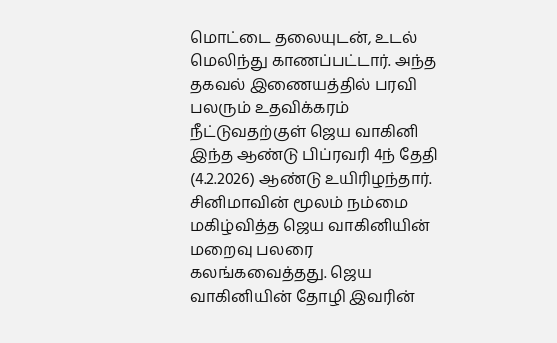மொட்டை தலையுடன், உடல் மெலிந்து காணப்பட்டார். அந்த தகவல் இணையத்தில் பரவி பலரும் உதவிக்கரம் நீட்டுவதற்குள் ஜெய வாகினி இந்த ஆண்டு பிப்ரவரி 4ந் தேதி (4.2.2026) ஆண்டு உயிரிழந்தார். சினிமாவின் மூலம் நம்மை மகிழ்வித்த ஜெய வாகினியின் மறைவு பலரை கலங்கவைத்தது. ஜெய வாகினியின் தோழி இவரின்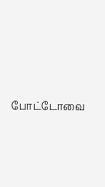போட்டோவை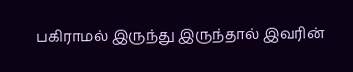பகிராமல் இருந்து இருந்தால் இவரின்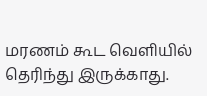மரணம் கூட வெளியில் தெரிந்து இருக்காது.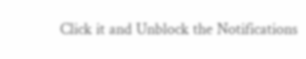Click it and Unblock the Notifications